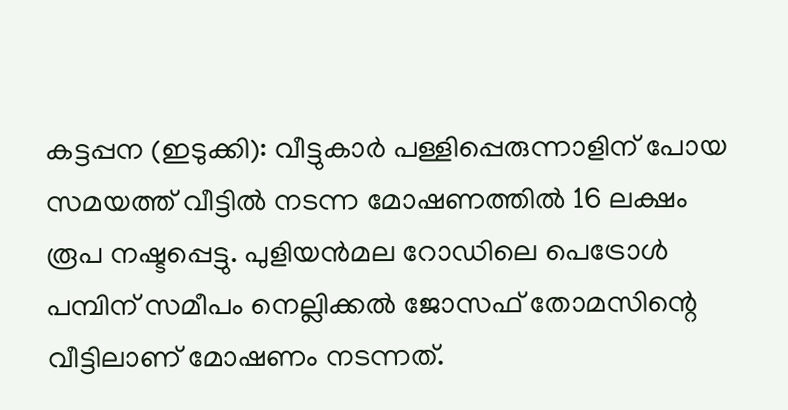കട്ടപ്പന (ഇടുക്കി): വീട്ടുകാർ പള്ളിപ്പെരുന്നാളിന് പോയ സമയത്ത് വീട്ടിൽ നടന്ന മോഷണത്തിൽ 16 ലക്ഷം രൂപ നഷ്ടപ്പെട്ടു. പുളിയൻമല റോഡിലെ പെട്രോൾ പമ്പിന് സമീപം നെല്ലിക്കൽ ജോസഫ് തോമസിന്റെ വീട്ടിലാണ് മോഷണം നടന്നത്.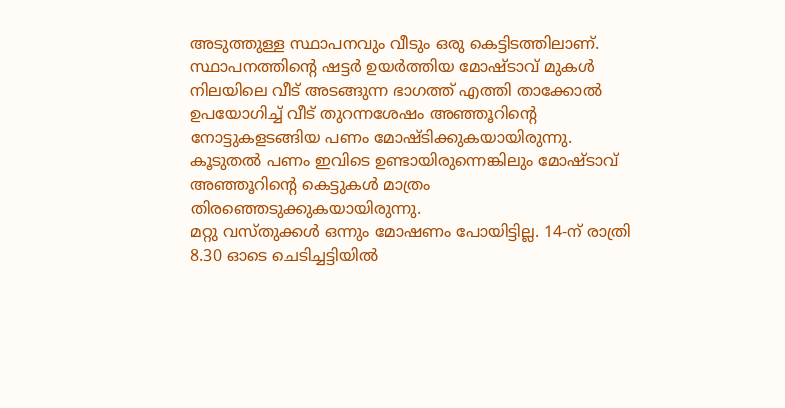അടുത്തുള്ള സ്ഥാപനവും വീടും ഒരു കെട്ടിടത്തിലാണ്. സ്ഥാപനത്തിന്റെ ഷട്ടർ ഉയർത്തിയ മോഷ്ടാവ് മുകൾ നിലയിലെ വീട് അടങ്ങുന്ന ഭാഗത്ത് എത്തി താക്കോൽ ഉപയോഗിച്ച് വീട് തുറന്നശേഷം അഞ്ഞൂറിന്റെ നോട്ടുകളടങ്ങിയ പണം മോഷ്ടിക്കുകയായിരുന്നു. കൂടുതൽ പണം ഇവിടെ ഉണ്ടായിരുന്നെങ്കിലും മോഷ്ടാവ് അഞ്ഞൂറിന്റെ കെട്ടുകൾ മാത്രം തിരഞ്ഞെടുക്കുകയായിരുന്നു.
മറ്റു വസ്തുക്കൾ ഒന്നും മോഷണം പോയിട്ടില്ല. 14-ന് രാത്രി 8.30 ഓടെ ചെടിച്ചട്ടിയിൽ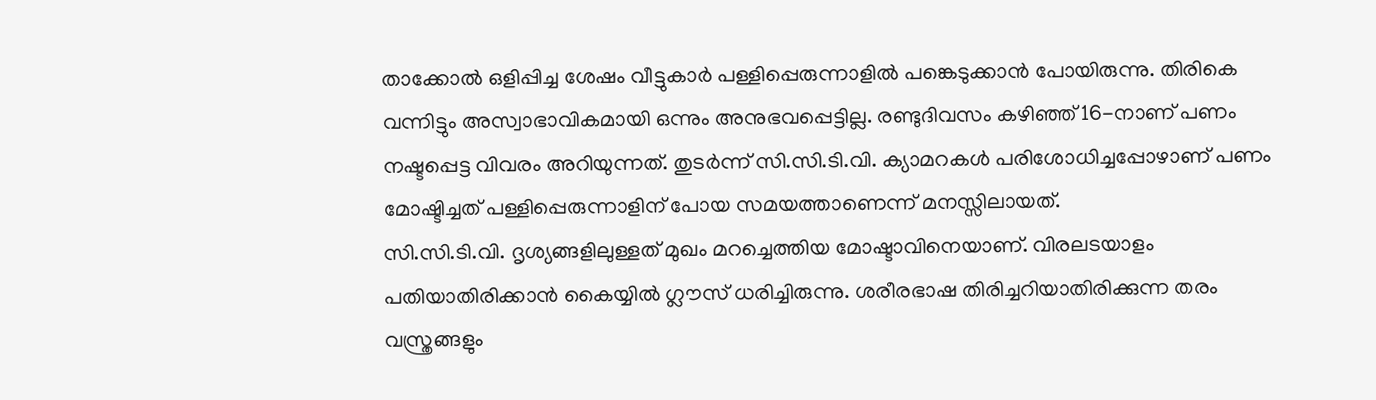താക്കോൽ ഒളിപ്പിച്ച ശേഷം വീട്ടുകാർ പള്ളിപ്പെരുന്നാളിൽ പങ്കെടുക്കാൻ പോയിരുന്നു. തിരികെ വന്നിട്ടും അസ്വാഭാവികമായി ഒന്നും അനുഭവപ്പെട്ടില്ല. രണ്ടുദിവസം കഴിഞ്ഞ് 16-നാണ് പണം നഷ്ടപ്പെട്ട വിവരം അറിയുന്നത്. തുടർന്ന് സി.സി.ടി.വി. ക്യാമറകൾ പരിശോധിച്ചപ്പോഴാണ് പണം മോഷ്ടിച്ചത് പള്ളിപ്പെരുന്നാളിന് പോയ സമയത്താണെന്ന് മനസ്സിലായത്.
സി.സി.ടി.വി. ദൃശ്യങ്ങളിലുള്ളത് മുഖം മറച്ചെത്തിയ മോഷ്ടാവിനെയാണ്. വിരലടയാളം പതിയാതിരിക്കാൻ കൈയ്യിൽ ഗ്ലൗസ് ധരിച്ചിരുന്നു. ശരീരഭാഷ തിരിച്ചറിയാതിരിക്കുന്ന തരം വസ്ത്രങ്ങളും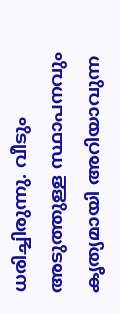ധരിച്ചിരുന്നു. വീടും അടുത്തുള്ള സ്ഥാപനവും കൃത്യമായി അറിയാവുന്ന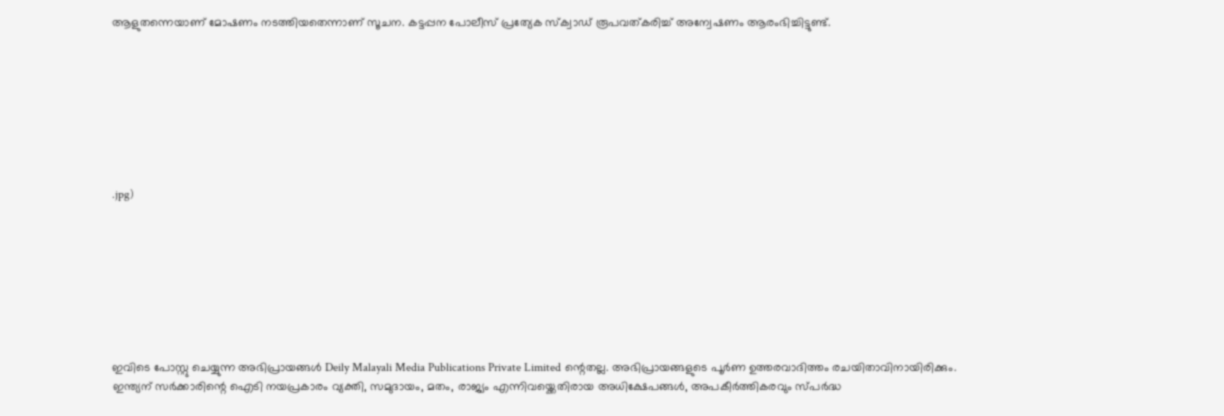ആളുതന്നെയാണ് മോഷണം നടത്തിയതെന്നാണ് സൂചന. കട്ടപ്പന പോലീസ് പ്രത്യേക സ്ക്വാഡ് രൂപവത്കരിച്ച് അന്വേഷണം ആരംഭിച്ചിട്ടുണ്ട്.








.jpg)








ഇവിടെ പോസ്റ്റു ചെയ്യുന്ന അഭിപ്രായങ്ങൾ Deily Malayali Media Publications Private Limited ന്റെതല്ല. അഭിപ്രായങ്ങളുടെ പൂർണ ഉത്തരവാദിത്തം രചയിതാവിനായിരിക്കും.
ഇന്ത്യന് സർക്കാരിന്റെ ഐടി നയപ്രകാരം വ്യക്തി, സമുദായം, മതം, രാജ്യം എന്നിവയ്ക്കെതിരായ അധിക്ഷേപങ്ങൾ, അപകീർത്തികരവും സ്പർദ്ധ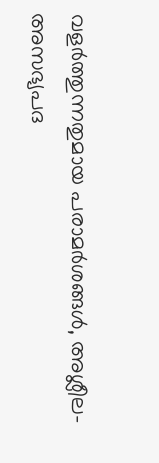വളർത്തുന്നതുമായ പരാമർശങ്ങൾ, അശ്ലീല-അസഭ്യപദ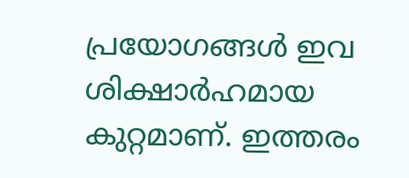പ്രയോഗങ്ങൾ ഇവ ശിക്ഷാർഹമായ കുറ്റമാണ്. ഇത്തരം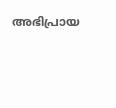അഭിപ്രായ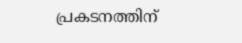പ്രകടനത്തിന്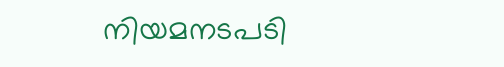നിയമനടപടി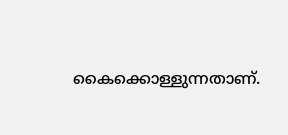കൈക്കൊള്ളുന്നതാണ്.